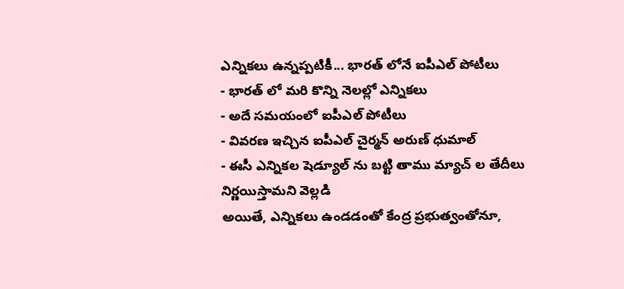ఎన్నికలు ఉన్నప్పటికీ... భారత్ లోనే ఐపీఎల్ పోటీలు
- భారత్ లో మరి కొన్ని నెలల్లో ఎన్నికలు
- అదే సమయంలో ఐపీఎల్ పోటీలు
- వివరణ ఇచ్చిన ఐపీఎల్ చైర్మన్ అరుణ్ ధుమాల్
- ఈసీ ఎన్నికల షెడ్యూల్ ను బట్టి తాము మ్యాచ్ ల తేదీలు నిర్ణయిస్తామని వెల్లడి
అయితే, ఎన్నికలు ఉండడంతో కేంద్ర ప్రభుత్వంతోనూ,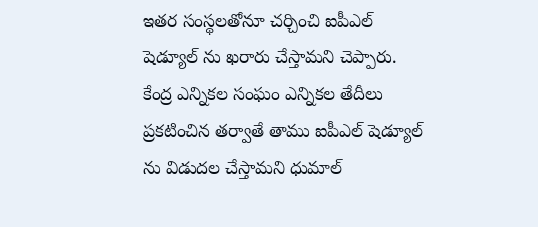ఇతర సంస్థలతోనూ చర్చించి ఐపీఎల్ షెడ్యూల్ ను ఖరారు చేస్తామని చెప్పారు. కేంద్ర ఎన్నికల సంఘం ఎన్నికల తేదీలు ప్రకటించిన తర్వాతే తాము ఐపీఎల్ షెడ్యూల్ ను విడుదల చేస్తామని ధుమాల్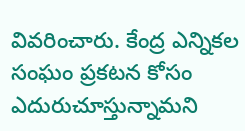వివరించారు. కేంద్ర ఎన్నికల సంఘం ప్రకటన కోసం ఎదురుచూస్తున్నామని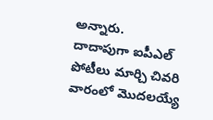అన్నారు.
దాదాపుగా ఐపీఎల్ పోటీలు మార్చి చివరి వారంలో మొదలయ్యే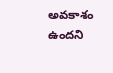అవకాశం ఉందని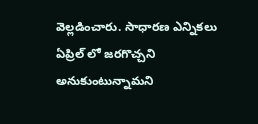వెల్లడించారు. సాధారణ ఎన్నికలు ఏప్రిల్ లో జరగొచ్చని అనుకుంటున్నామని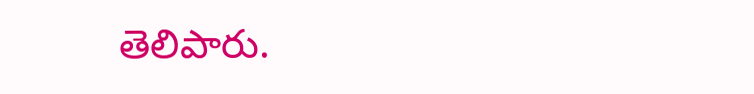తెలిపారు.